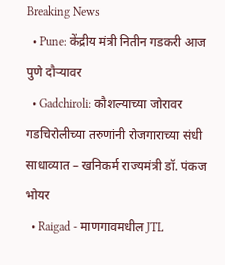Breaking News
  • Pune: केंद्रीय मंत्री नितीन गडकरी आज पुणे दौऱ्यावर
  • Gadchiroli: कौशल्याच्या जोरावर गडचिरोलीच्या तरुणांनी रोजगाराच्या संधी साधाव्यात – खनिकर्म राज्यमंत्री डॉ. पंकज भोयर
  • Raigad - माणगावमधील JTL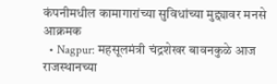कंपनीमधील कामागारांच्या सुविधांच्या मुद्द्यावर मनसे आक्रमक
  • Nagpur: महसूलमंत्री चंद्रशेखर बावनकुळे आज राजस्थानच्या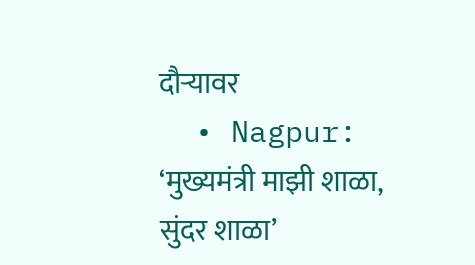दौऱ्यावर
  • Nagpur: ‘मुख्यमंत्री माझी शाळा, सुंदर शाळा’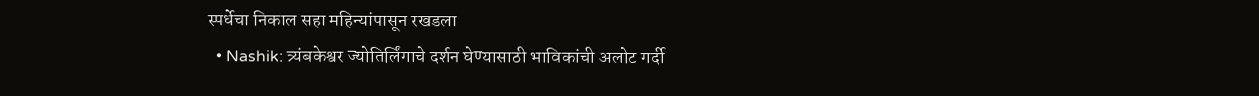स्पर्धेचा निकाल सहा महिन्यांपासून रखडला
  • Nashik: त्र्यंबकेश्वर ज्योतिर्लिंगाचे दर्शन घेण्यासाठी भाविकांची अलोट गर्दी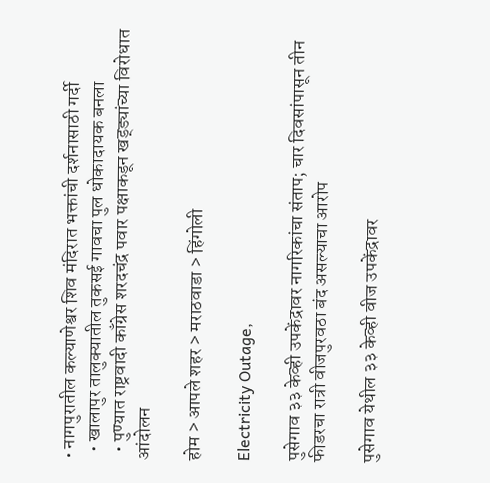• नागपुरातील कल्याणेश्वर शिव मंदिरात भक्तांची दर्शनासाठी गर्दी
  • खालापुर तालुक्यातील तुकसई गावचा पुल धोकादायक बनला
  • पुण्यात राष्ट्रवादी काँग्रेस शरदचंद्र पवार पक्षाकडून खड्ड्यांच्या विरोधात आंदोलन

होम > आपले शहर > मराठवाडा > हिंगोली

Electricity Outage,

पुसेगाव ३३ केव्ही उपकेंद्रावर नागरिकांचा संताप; चार दिवसांपासून तीन फीडरचा रात्री वीजपुरवठा बंद असल्याचा आरोप

पुसेगाव येथील ३३ केव्ही वीज उपकेंद्रावर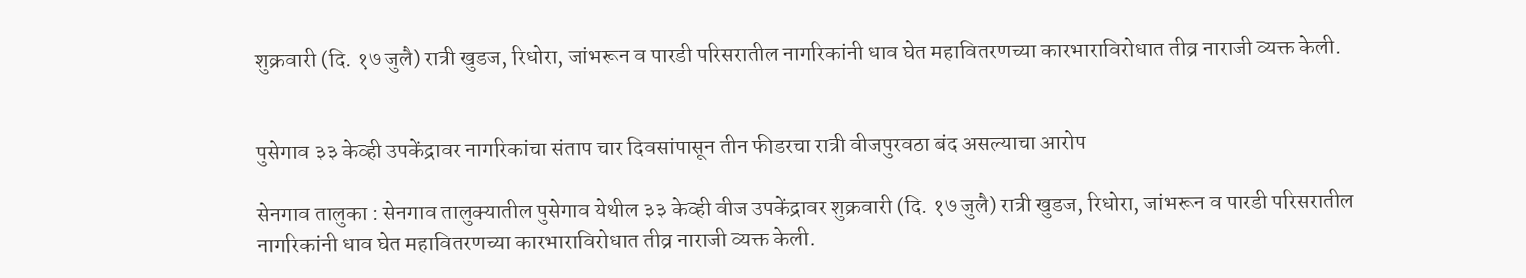शुक्रवारी (दि. १७ जुलै) रात्री खुडज, रिधोरा, जांभरून व पारडी परिसरातील नागरिकांनी धाव घेत महावितरणच्या कारभाराविरोधात तीव्र नाराजी व्यक्त केली.


पुसेगाव ३३ केव्ही उपकेंद्रावर नागरिकांचा संताप चार दिवसांपासून तीन फीडरचा रात्री वीजपुरवठा बंद असल्याचा आरोप

सेनगाव तालुका : सेनगाव तालुक्यातील पुसेगाव येथील ३३ केव्ही वीज उपकेंद्रावर शुक्रवारी (दि. १७ जुलै) रात्री खुडज, रिधोरा, जांभरून व पारडी परिसरातील नागरिकांनी धाव घेत महावितरणच्या कारभाराविरोधात तीव्र नाराजी व्यक्त केली.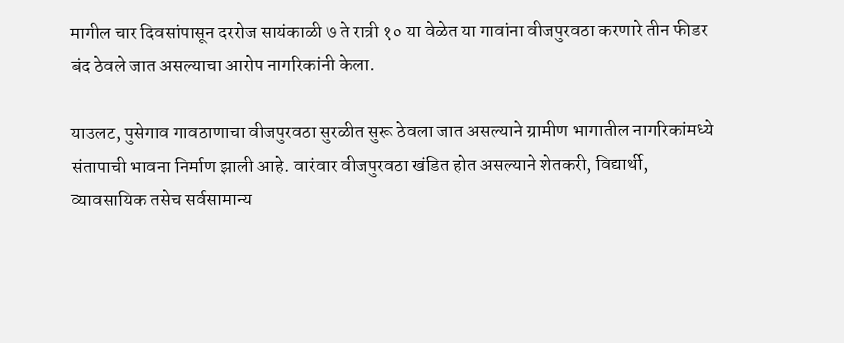मागील चार दिवसांपासून दररोज सायंकाळी ७ ते रात्री १० या वेळेत या गावांना वीजपुरवठा करणारे तीन फीडर बंद ठेवले जात असल्याचा आरोप नागरिकांनी केला.

याउलट, पुसेगाव गावठाणाचा वीजपुरवठा सुरळीत सुरू ठेवला जात असल्याने ग्रामीण भागातील नागरिकांमध्ये संतापाची भावना निर्माण झाली आहे. वारंवार वीजपुरवठा खंडित होत असल्याने शेतकरी, विद्यार्थी, व्यावसायिक तसेच सर्वसामान्य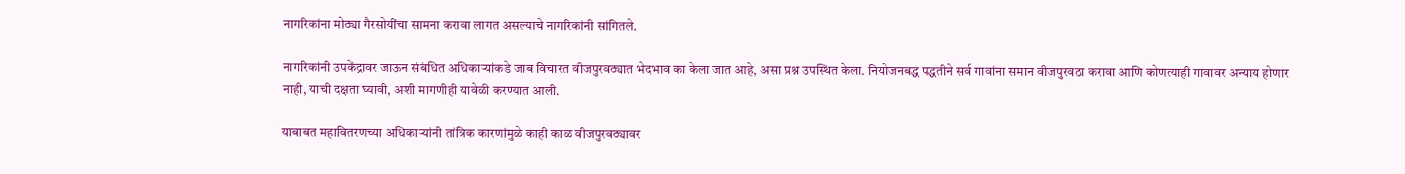नागरिकांना मोठ्या गैरसोयींचा सामना करावा लागत असल्याचे नागरिकांनी सांगितले.

नागरिकांनी उपकेंद्रावर जाऊन संबंधित अधिकाऱ्यांकडे जाब विचारत वीजपुरवठ्यात भेदभाव का केला जात आहे, असा प्रश्न उपस्थित केला. नियोजनबद्ध पद्धतीने सर्व गावांना समान वीजपुरवठा करावा आणि कोणत्याही गावावर अन्याय होणार नाही, याची दक्षता घ्यावी, अशी मागणीही यावेळी करण्यात आली.

याबाबत महावितरणच्या अधिकाऱ्यांनी तांत्रिक कारणांमुळे काही काळ वीजपुरवठ्यावर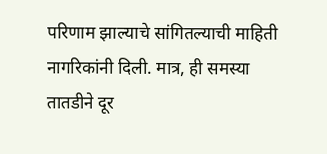परिणाम झाल्याचे सांगितल्याची माहिती नागरिकांनी दिली. मात्र, ही समस्या तातडीने दूर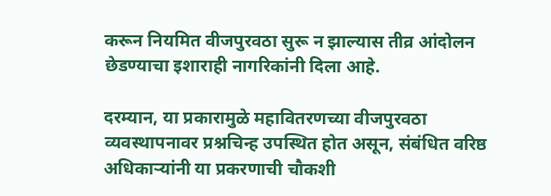करून नियमित वीजपुरवठा सुरू न झाल्यास तीव्र आंदोलन छेडण्याचा इशाराही नागरिकांनी दिला आहे.

दरम्यान, या प्रकारामुळे महावितरणच्या वीजपुरवठा व्यवस्थापनावर प्रश्नचिन्ह उपस्थित होत असून, संबंधित वरिष्ठ अधिकाऱ्यांनी या प्रकरणाची चौकशी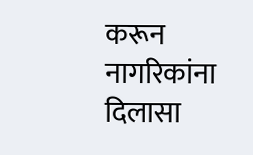करून नागरिकांना दिलासा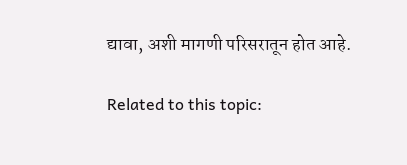द्यावा, अशी मागणी परिसरातून होत आहे.

Related to this topic: